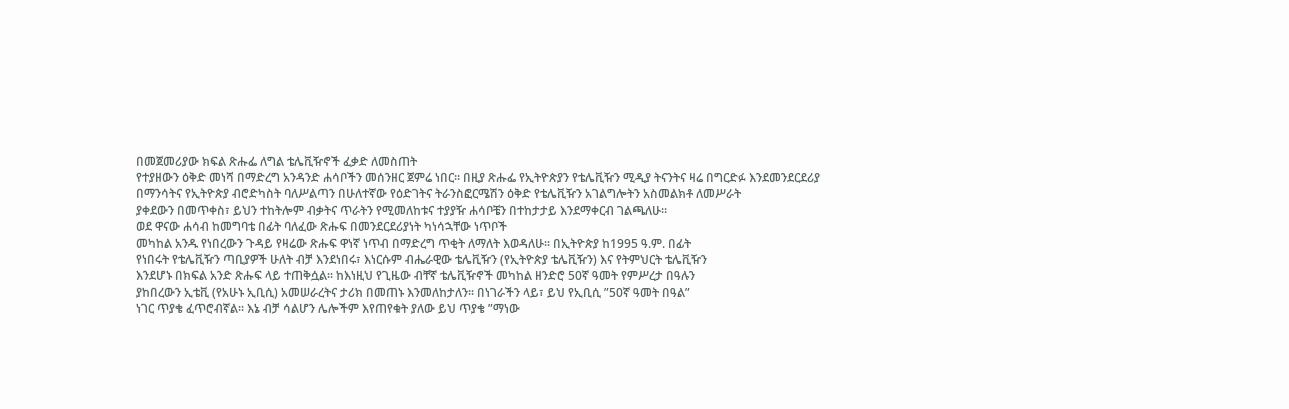በመጀመሪያው ክፍል ጽሑፌ ለግል ቴሌቪዥኖች ፈቃድ ለመስጠት
የተያዘውን ዕቅድ መነሻ በማድረግ አንዳንድ ሐሳቦችን መሰንዘር ጀምሬ ነበር፡፡ በዚያ ጽሑፌ የኢትዮጵያን የቴሌቪዥን ሚዲያ ትናንትና ዛሬ በግርድፉ እንደመንደርደሪያ
በማንሳትና የኢትዮጵያ ብሮድካስት ባለሥልጣን በሁለተኛው የዕድገትና ትራንስፎርሜሽን ዕቅድ የቴሌቪዥን አገልግሎትን አስመልክቶ ለመሥራት
ያቀደውን በመጥቀስ፣ ይህን ተከትሎም ብቃትና ጥራትን የሚመለከቱና ተያያዥ ሐሳቦቼን በተከታታይ እንደማቀርብ ገልጫለሁ፡፡
ወደ ዋናው ሐሳብ ከመግባቴ በፊት ባለፈው ጽሑፍ በመንደርደሪያነት ካነሳኋቸው ነጥቦች
መካከል አንዱ የነበረውን ጉዳይ የዛሬው ጽሑፍ ዋነኛ ነጥብ በማድረግ ጥቂት ለማለት እወዳለሁ፡፡ በኢትዮጵያ ከ1995 ዓ.ም. በፊት
የነበሩት የቴሌቪዥን ጣቢያዎች ሁለት ብቻ እንደነበሩ፣ እነርሱም ብሔራዊው ቴሌቪዥን (የኢትዮጵያ ቴሌቪዥን) እና የትምህርት ቴሌቪዥን
እንደሆኑ በክፍል አንድ ጽሑፍ ላይ ተጠቅሷል፡፡ ከእነዚህ የጊዜው ብቸኛ ቴሌቪዥኖች መካከል ዘንድሮ 50ኛ ዓመት የምሥረታ በዓሉን
ያከበረውን ኢቴቪ (የአሁኑ ኢቢሲ) አመሠራረትና ታሪክ በመጠኑ እንመለከታለን፡፡ በነገራችን ላይ፣ ይህ የኢቢሲ ”50ኛ ዓመት በዓል”
ነገር ጥያቄ ፈጥሮብኛል፡፡ እኔ ብቻ ሳልሆን ሌሎችም እየጠየቁት ያለው ይህ ጥያቄ ”ማነው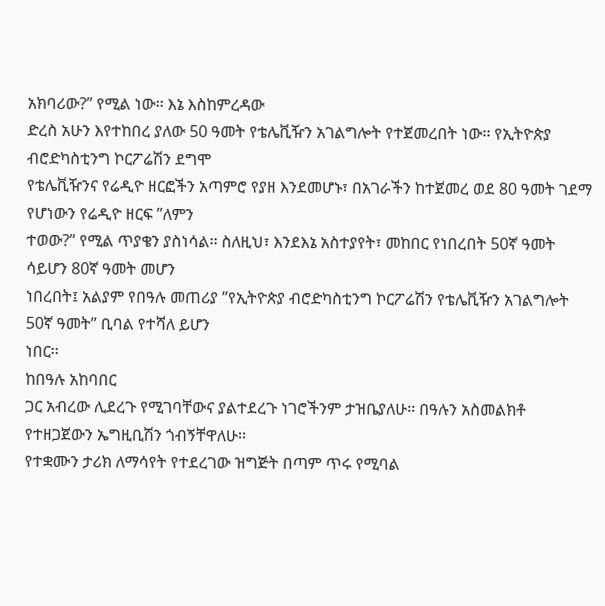አክባሪው?” የሚል ነው፡፡ እኔ እስከምረዳው
ድረስ አሁን እየተከበረ ያለው 50 ዓመት የቴሌቪዥን አገልግሎት የተጀመረበት ነው፡፡ የኢትዮጵያ ብሮድካስቲንግ ኮርፖሬሽን ደግሞ
የቴሌቪዥንና የሬዲዮ ዘርፎችን አጣምሮ የያዘ እንደመሆኑ፣ በአገራችን ከተጀመረ ወደ 80 ዓመት ገደማ የሆነውን የሬዲዮ ዘርፍ ”ለምን
ተወው?” የሚል ጥያቄን ያስነሳል፡፡ ስለዚህ፣ እንደእኔ አስተያየት፣ መከበር የነበረበት 50ኛ ዓመት ሳይሆን 80ኛ ዓመት መሆን
ነበረበት፤ አልያም የበዓሉ መጠሪያ ”የኢትዮጵያ ብሮድካስቲንግ ኮርፖሬሽን የቴሌቪዥን አገልግሎት 50ኛ ዓመት” ቢባል የተሻለ ይሆን
ነበር፡፡
ከበዓሉ አከባበር
ጋር አብረው ሊደረጉ የሚገባቸውና ያልተደረጉ ነገሮችንም ታዝቤያለሁ፡፡ በዓሉን አስመልክቶ የተዘጋጀውን ኤግዚቢሽን ጎብኝቸዋለሁ፡፡
የተቋሙን ታሪክ ለማሳየት የተደረገው ዝግጅት በጣም ጥሩ የሚባል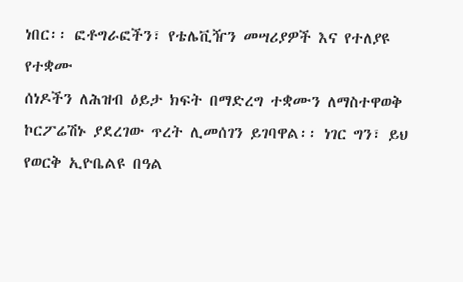ነበር፡፡ ፎቶግራፎችን፣ የቴሌቪዥን መሣሪያዎች እና የተለያዩ የተቋሙ
ሰነዶችን ለሕዝብ ዕይታ ክፍት በማድረግ ተቋሙን ለማስተዋወቅ ኮርፖሬሽኑ ያደረገው ጥረት ሊመሰገን ይገባዋል፡፡ ነገር ግን፣ ይህ
የወርቅ ኢዮቤልዩ በዓል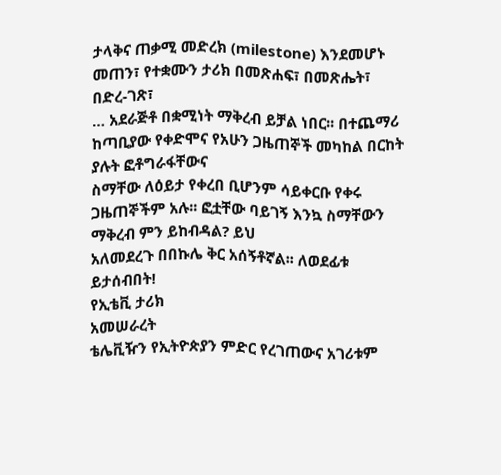ታላቅና ጠቃሚ መድረክ (milestone) እንደመሆኑ መጠን፣ የተቋሙን ታሪክ በመጽሐፍ፣ በመጽሔት፣ በድረ-ገጽ፣
… አደራጅቶ በቋሚነት ማቅረብ ይቻል ነበር፡፡ በተጨማሪ ከጣቢያው የቀድሞና የአሁን ጋዜጠኞች መካከል በርከት ያሉት ፎቶግራፋቸውና
ስማቸው ለዕይታ የቀረበ ቢሆንም ሳይቀርቡ የቀሩ ጋዜጠኞችም አሉ፡፡ ፎቷቸው ባይገኝ እንኳ ስማቸውን ማቅረብ ምን ይከብዳል? ይህ
አለመደረጉ በበኩሌ ቅር አሰኝቶኛል፡፡ ለወደፊቱ ይታሰብበት!
የኢቴቪ ታሪክ
አመሠራረት
ቴሌቪዥን የኢትዮጵያን ምድር የረገጠውና አገሪቱም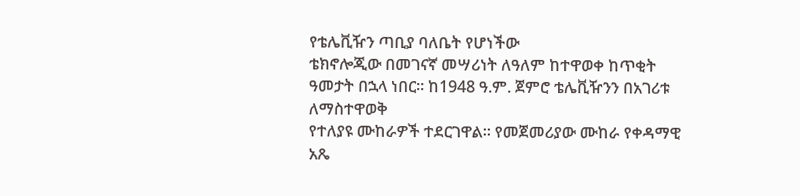የቴሌቪዥን ጣቢያ ባለቤት የሆነችው
ቴክኖሎጂው በመገናኛ መሣሪነት ለዓለም ከተዋወቀ ከጥቂት ዓመታት በኋላ ነበር፡፡ ከ1948 ዓ.ም. ጀምሮ ቴሌቪዥንን በአገሪቱ ለማስተዋወቅ
የተለያዩ ሙከራዎች ተደርገዋል፡፡ የመጀመሪያው ሙከራ የቀዳማዊ አጼ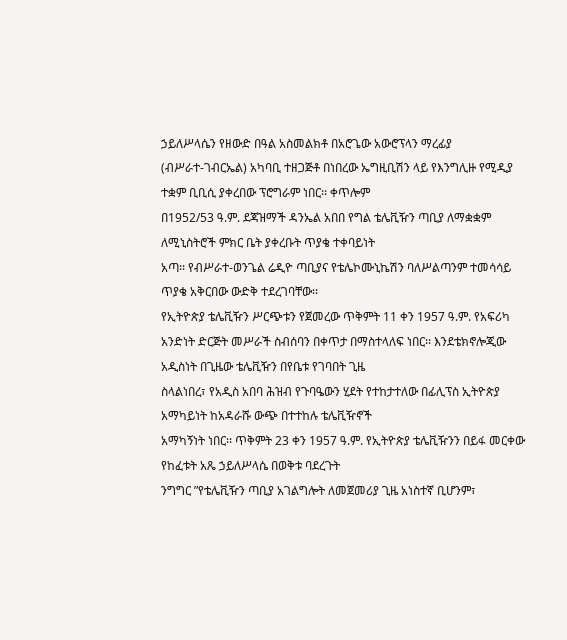ኃይለሥላሴን የዘውድ በዓል አስመልክቶ በአሮጌው አውሮፕላን ማረፊያ
(ብሥራተ-ገብርኤል) አካባቢ ተዘጋጅቶ በነበረው ኤግዚቢሽን ላይ የእንግሊዙ የሚዲያ ተቋም ቢቢሲ ያቀረበው ፕሮግራም ነበር፡፡ ቀጥሎም
በ1952/53 ዓ.ም. ደጃዝማች ዳንኤል አበበ የግል ቴሌቪዥን ጣቢያ ለማቋቋም ለሚኒስትሮች ምክር ቤት ያቀረቡት ጥያቄ ተቀባይነት
አጣ፡፡ የብሥራተ-ወንጌል ሬዲዮ ጣቢያና የቴሌኮሙኒኬሽን ባለሥልጣንም ተመሳሳይ ጥያቄ አቅርበው ውድቅ ተደረገባቸው፡፡
የኢትዮጵያ ቴሌቪዥን ሥርጭቱን የጀመረው ጥቅምት 11 ቀን 1957 ዓ.ም. የአፍሪካ
አንድነት ድርጅት መሥራች ስብሰባን በቀጥታ በማስተላለፍ ነበር፡፡ እንደቴክኖሎጂው አዲስነት በጊዜው ቴሌቪዥን በየቤቱ የገባበት ጊዜ
ስላልነበረ፣ የአዲስ አበባ ሕዝብ የጉባዔውን ሂደት የተከታተለው በፊሊፕስ ኢትዮጵያ አማካይነት ከአዳራሹ ውጭ በተተከሉ ቴሌቪዥኖች
አማካኝነት ነበር፡፡ ጥቅምት 23 ቀን 1957 ዓ.ም. የኢትዮጵያ ቴሌቪዥንን በይፋ መርቀው የከፈቱት አጼ ኃይለሥላሴ በወቅቱ ባደረጉት
ንግግር ”የቴሌቪዥን ጣቢያ አገልግሎት ለመጀመሪያ ጊዜ አነስተኛ ቢሆንም፣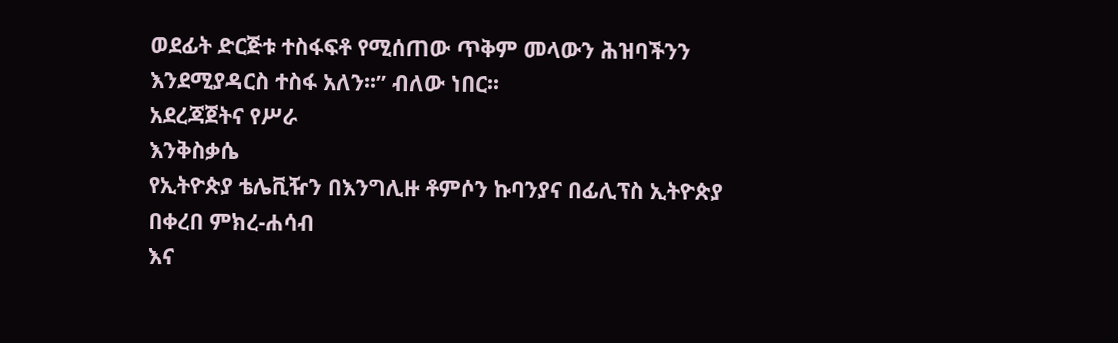ወደፊት ድርጅቱ ተስፋፍቶ የሚሰጠው ጥቅም መላውን ሕዝባችንን
እንደሚያዳርስ ተስፋ አለን፡፡” ብለው ነበር፡፡
አደረጃጀትና የሥራ
እንቅስቃሴ
የኢትዮጵያ ቴሌቪዥን በእንግሊዙ ቶምሶን ኩባንያና በፊሊፕስ ኢትዮጵያ በቀረበ ምክረ-ሐሳብ
እና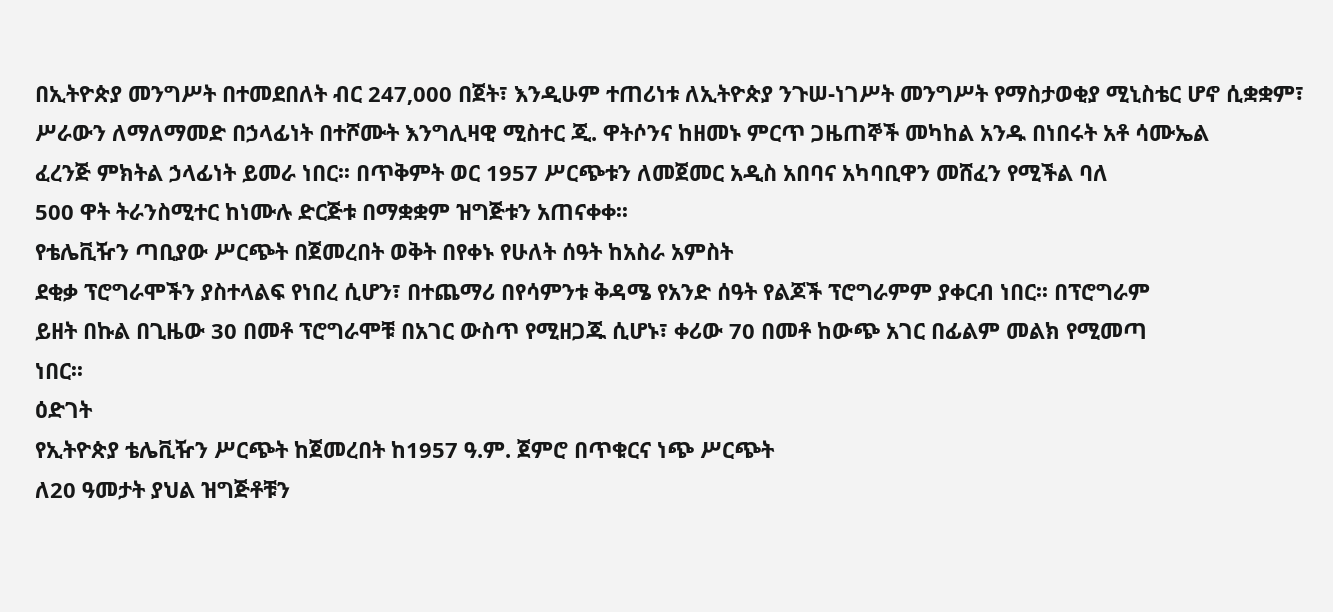በኢትዮጵያ መንግሥት በተመደበለት ብር 247‚000 በጀት፣ እንዲሁም ተጠሪነቱ ለኢትዮጵያ ንጉሠ-ነገሥት መንግሥት የማስታወቂያ ሚኒስቴር ሆኖ ሲቋቋም፣
ሥራውን ለማለማመድ በኃላፊነት በተሾሙት እንግሊዛዊ ሚስተር ጂ. ዋትሶንና ከዘመኑ ምርጥ ጋዜጠኞች መካከል አንዱ በነበሩት አቶ ሳሙኤል
ፈረንጅ ምክትል ኃላፊነት ይመራ ነበር፡፡ በጥቅምት ወር 1957 ሥርጭቱን ለመጀመር አዲስ አበባና አካባቢዋን መሸፈን የሚችል ባለ
500 ዋት ትራንስሚተር ከነሙሉ ድርጅቱ በማቋቋም ዝግጅቱን አጠናቀቀ፡፡
የቴሌቪዥን ጣቢያው ሥርጭት በጀመረበት ወቅት በየቀኑ የሁለት ሰዓት ከአስራ አምስት
ደቂቃ ፕሮግራሞችን ያስተላልፍ የነበረ ሲሆን፣ በተጨማሪ በየሳምንቱ ቅዳሜ የአንድ ሰዓት የልጆች ፕሮግራምም ያቀርብ ነበር፡፡ በፕሮግራም
ይዘት በኩል በጊዜው 30 በመቶ ፕሮግራሞቹ በአገር ውስጥ የሚዘጋጁ ሲሆኑ፣ ቀሪው 70 በመቶ ከውጭ አገር በፊልም መልክ የሚመጣ
ነበር፡፡
ዕድገት
የኢትዮጵያ ቴሌቪዥን ሥርጭት ከጀመረበት ከ1957 ዓ.ም. ጀምሮ በጥቁርና ነጭ ሥርጭት
ለ20 ዓመታት ያህል ዝግጅቶቹን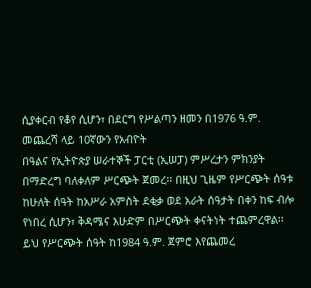ሲያቀርብ የቆየ ሲሆን፣ በደርግ የሥልጣን ዘመን በ1976 ዓ.ም. መጨረሻ ላይ 10ኛውን የአብዮት
በዓልና የኢትዮጵያ ሠራተኞች ፓርቲ (ኢሠፓ) ምሥረታን ምክንያት በማድረግ ባለቀለም ሥርጭት ጀመረ፡፡ በዚህ ጊዜም የሥርጭት ሰዓቱ
ከሁለት ሰዓት ከአሥራ አምስት ደቂቃ ወደ አራት ሰዓታት በቀን ከፍ ብሎ የነበረ ሲሆን፣ ቅዳሜና እሁድም በሥርጭት ቀናትነት ተጨምረዋል፡፡
ይህ የሥርጭት ሰዓት ከ1984 ዓ.ም. ጀምሮ እየጨመረ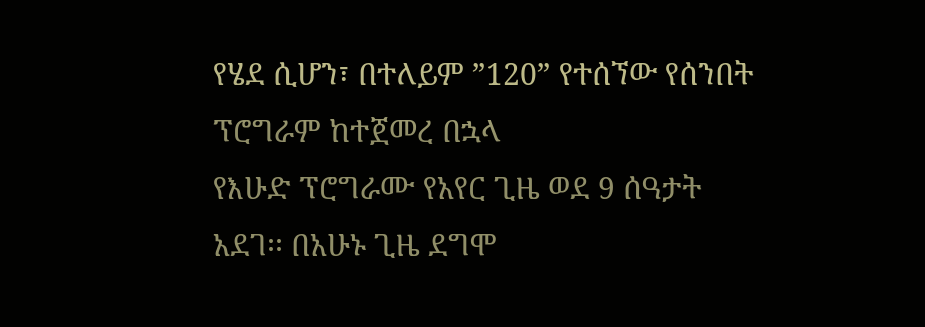የሄደ ሲሆን፣ በተለይም ”120” የተሰኘው የሰንበት ፕሮግራም ከተጀመረ በኋላ
የእሁድ ፕሮግራሙ የአየር ጊዜ ወደ 9 ሰዓታት አደገ፡፡ በአሁኑ ጊዜ ደግሞ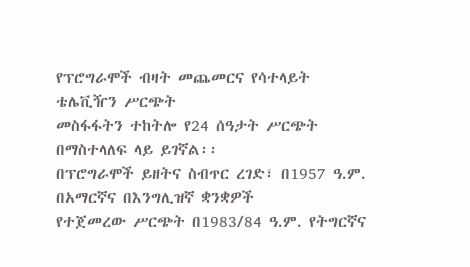የፕሮግራሞች ብዛት መጨመርና የሳተላይት ቴሌቪዥን ሥርጭት
መስፋፋትን ተከትሎ የ24 ሰዓታት ሥርጭት በማስተላለፍ ላይ ይገኛል፡፡
በፕሮግራሞች ይዘትና ስብጥር ረገድ፣ በ1957 ዓ.ም. በአማርኛና በእንግሊዝኛ ቋንቋዎች
የተጀመረው ሥርጭት በ1983/84 ዓ.ም. የትግርኛና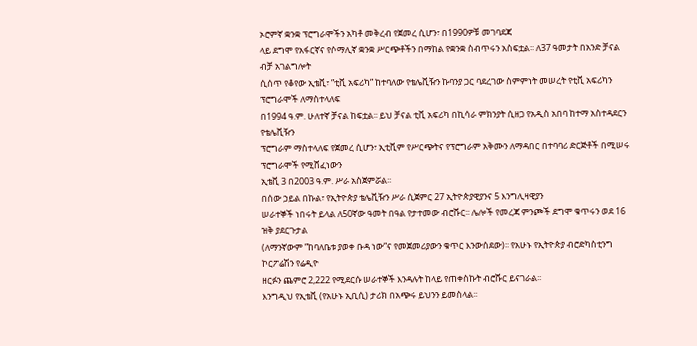ኦሮምኛ ቋንቋ ፕሮግራሞችን አካቶ መቅረብ የጀመረ ሲሆን፣ በ1990ዎቹ መገባደጃ
ላይ ደግሞ የአፋርኛና የሶማሊኛ ቋንቋ ሥርጭቶችን በማከል የቋንቋ ስብጥሩን አስፍቷል፡፡ ለ37 ዓመታት በአንድ ቻናል ብቻ አገልግሎት
ሲሰጥ የቆየው ኢቴቪ፣ ”ቲቪ አፍሪካ” ከተባለው የቴሌቪዥን ኩባንያ ጋር ባደረገው ስምምነት መሠረት የቲቪ አፍሪካን ፕሮግራሞች ለማስተላለፍ
በ1994 ዓ.ም. ሁለተኛ ቻናል ከፍቷል፡፡ ይህ ቻናል ቲቪ አፍሪካ በኪሳራ ምክንያት ሲዘጋ የአዲስ አበባ ከተማ አስተዳደርን የቴሌቪዥን
ፕሮግራም ማስተላለፍ የጀመረ ሲሆን፣ ኢቲቪም የሥርጭትና የፕሮግራም አቅሙን ለማዳበር በተባባሪ ድርጅቶች በሚሠሩ ፕሮግራሞች የሚሸፈነውን
ኢቴቪ 3 በ2003 ዓ.ም. ሥራ አስጀምሯል፡፡
በሰው ኃይል በኩል፣ የኢትዮጵያ ቴሌቪዥን ሥራ ሲጀምር 27 ኢትዮጵያዊያንና 5 እንግሊዛዊያን
ሠራተኞች ነበሩት ይላል ለ50ኛው ዓመት በዓል የታተመው ብሮሹር፡፡ ሌሎች የመረጃ ምንጮች ደግሞ ቁጥሩን ወደ 16 ዝቅ ያደርጉታል
(ለማንኛውም ”ከባለቤቱ ያወቀ ቡዳ ነው”ና የመጀመሪያውን ቁጥር እንውሰደው)፡፡ የአሁኑ የኢትዮጵያ ብሮድካስቲንግ ኮርፖሬሽን የሬዲዮ
ዘርፉን ጨምሮ 2,222 የሚደርሱ ሠራተኞች እንዳሉት ከላይ የጠቀስኩት ብሮሹር ይናገራል፡፡
እንግዲህ የኢቴቪ (የአሁኑ ኢቢሲ) ታሪክ በአጭሩ ይህንን ይመስላል፡፡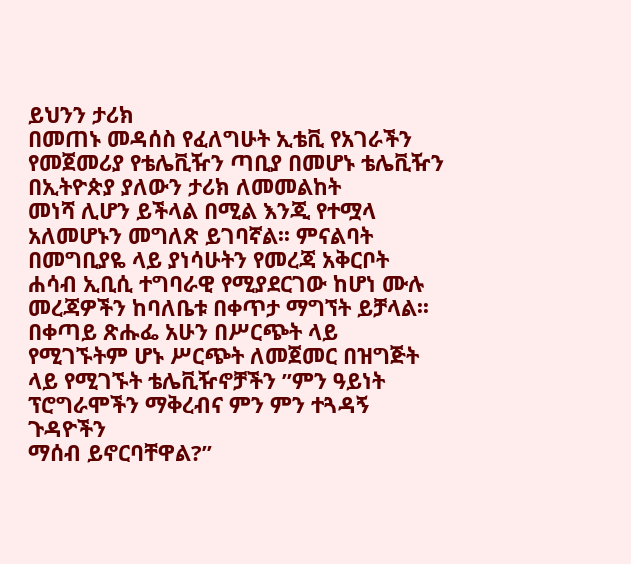ይህንን ታሪክ
በመጠኑ መዳሰስ የፈለግሁት ኢቴቪ የአገራችን የመጀመሪያ የቴሌቪዥን ጣቢያ በመሆኑ ቴሌቪዥን በኢትዮጵያ ያለውን ታሪክ ለመመልከት
መነሻ ሊሆን ይችላል በሚል እንጂ የተሟላ አለመሆኑን መግለጽ ይገባኛል፡፡ ምናልባት በመግቢያዬ ላይ ያነሳሁትን የመረጃ አቅርቦት
ሐሳብ ኢቢሲ ተግባራዊ የሚያደርገው ከሆነ ሙሉ መረጃዎችን ከባለቤቱ በቀጥታ ማግኘት ይቻላል፡፡ በቀጣይ ጽሑፌ አሁን በሥርጭት ላይ
የሚገኙትም ሆኑ ሥርጭት ለመጀመር በዝግጅት ላይ የሚገኙት ቴሌቪዥኖቻችን ”ምን ዓይነት ፕሮግራሞችን ማቅረብና ምን ምን ተጓዳኝ ጉዳዮችን
ማሰብ ይኖርባቸዋል?”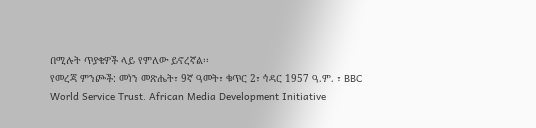በሚሉት ጥያቄዎች ላይ የምለው ይኖረኛል፡፡
የመረጃ ምንጮች: መነን መጽሔት፣ 9ኛ ዓመት፣ ቁጥር 2፣ ኅዳር 1957 ዓ.ም. ፣ BBC
World Service Trust. African Media Development Initiative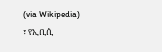(via Wikipedia)
፣ የኢቢሲ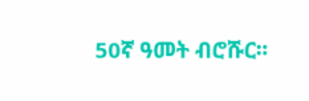50ኛ ዓመት ብሮሹር፡፡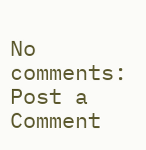No comments:
Post a Comment